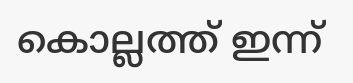കൊല്ലത്ത് ഇന്ന്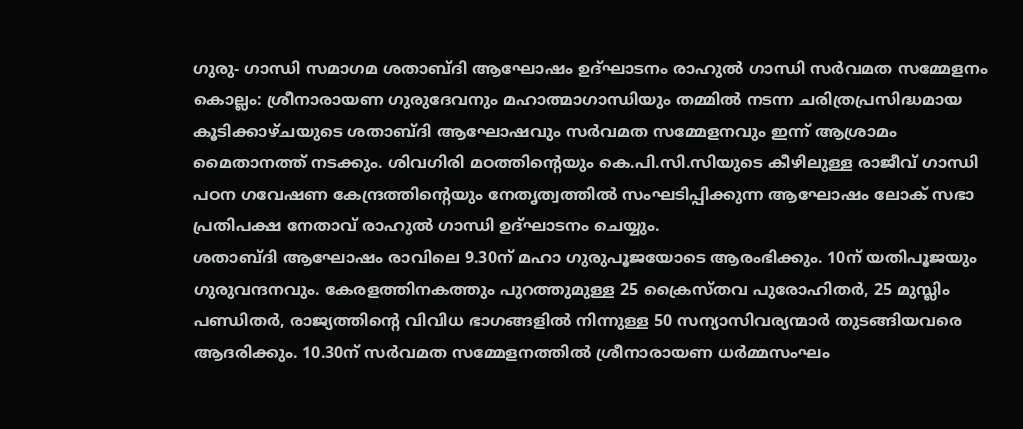ഗുരു- ഗാന്ധി സമാഗമ ശതാബ്ദി ആഘോഷം ഉദ്ഘാടനം രാഹുൽ ഗാന്ധി സർവമത സമ്മേളനം
കൊല്ലം: ശ്രീനാരായണ ഗുരുദേവനും മഹാത്മാഗാന്ധിയും തമ്മിൽ നടന്ന ചരിത്രപ്രസിദ്ധമായ കൂടിക്കാഴ്ചയുടെ ശതാബ്ദി ആഘോഷവും സർവമത സമ്മേളനവും ഇന്ന് ആശ്രാമം മൈതാനത്ത് നടക്കും. ശിവഗിരി മഠത്തിന്റെയും കെ.പി.സി.സിയുടെ കീഴിലുള്ള രാജീവ് ഗാന്ധി പഠന ഗവേഷണ കേന്ദ്രത്തിന്റെയും നേതൃത്വത്തിൽ സംഘടിപ്പിക്കുന്ന ആഘോഷം ലോക് സഭാ പ്രതിപക്ഷ നേതാവ് രാഹുൽ ഗാന്ധി ഉദ്ഘാടനം ചെയ്യും.
ശതാബ്ദി ആഘോഷം രാവിലെ 9.30ന് മഹാ ഗുരുപൂജയോടെ ആരംഭിക്കും. 10ന് യതിപൂജയും ഗുരുവന്ദനവും. കേരളത്തിനകത്തും പുറത്തുമുള്ള 25 ക്രൈസ്തവ പുരോഹിതർ, 25 മുസ്ലിം പണ്ഡിതർ, രാജ്യത്തിന്റെ വിവിധ ഭാഗങ്ങളിൽ നിന്നുള്ള 50 സന്യാസിവര്യന്മാർ തുടങ്ങിയവരെ ആദരിക്കും. 10.30ന് സർവമത സമ്മേളനത്തിൽ ശ്രീനാരായണ ധർമ്മസംഘം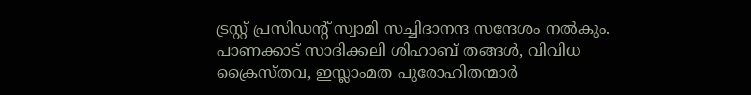ട്രസ്റ്റ് പ്രസിഡന്റ് സ്വാമി സച്ചിദാനന്ദ സന്ദേശം നൽകും. പാണക്കാട് സാദിക്കലി ശിഹാബ് തങ്ങൾ, വിവിധ ക്രൈസ്തവ, ഇസ്ലാംമത പുരോഹിതന്മാർ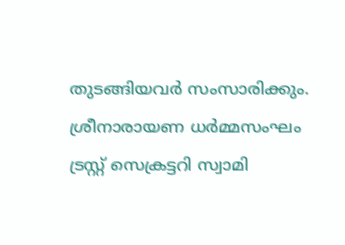തുടങ്ങിയവർ സംസാരിക്കും.
ശ്രീനാരായണ ധർമ്മസംഘം ട്രസ്റ്റ് സെക്രട്ടറി സ്വാമി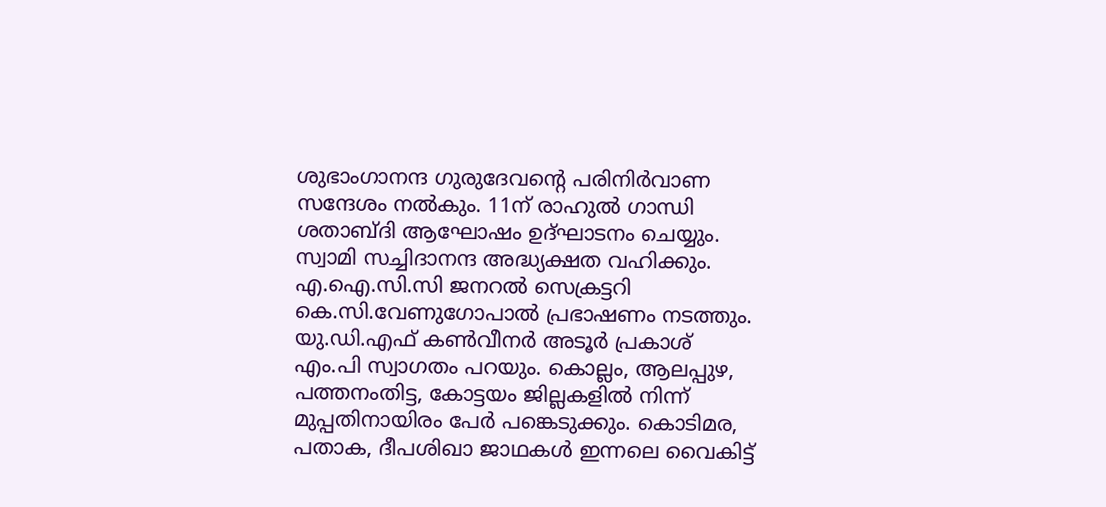ശുഭാംഗാനന്ദ ഗുരുദേവന്റെ പരിനിർവാണ സന്ദേശം നൽകും. 11ന് രാഹുൽ ഗാന്ധി ശതാബ്ദി ആഘോഷം ഉദ്ഘാടനം ചെയ്യും. സ്വാമി സച്ചിദാനന്ദ അദ്ധ്യക്ഷത വഹിക്കും.
എ.ഐ.സി.സി ജനറൽ സെക്രട്ടറി കെ.സി.വേണുഗോപാൽ പ്രഭാഷണം നടത്തും. യു.ഡി.എഫ് കൺവീനർ അടൂർ പ്രകാശ് എം.പി സ്വാഗതം പറയും. കൊല്ലം, ആലപ്പുഴ, പത്തനംതിട്ട, കോട്ടയം ജില്ലകളിൽ നിന്ന് മുപ്പതിനായിരം പേർ പങ്കെടുക്കും. കൊടിമര, പതാക, ദീപശിഖാ ജാഥകൾ ഇന്നലെ വൈകിട്ട്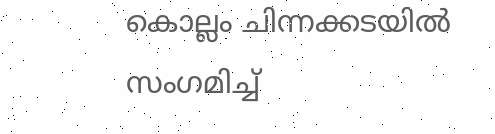കൊല്ലം ചിന്നക്കടയിൽ സംഗമിച്ച്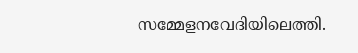സമ്മേളനവേദിയിലെത്തി.